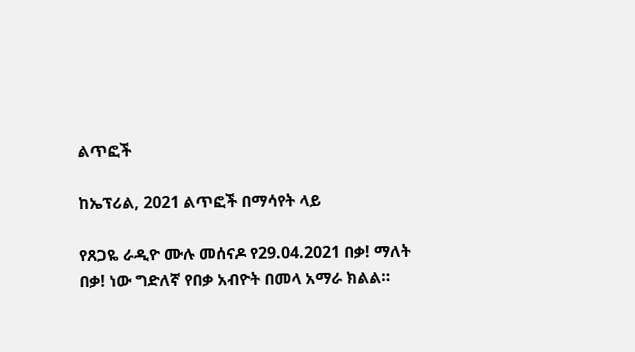ልጥፎች

ከኤፕሪል, 2021 ልጥፎች በማሳየት ላይ

የጸጋዬ ራዲዮ ሙሉ መሰናዶ የ29.04.2021 በቃ! ማለት በቃ! ነው ግድለኛ የበቃ አብዮት በመላ አማራ ክልል።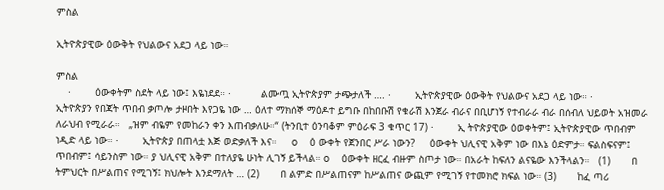ምስል

ኢትዮጵያዊው ዕውቅት የህልውና አደጋ ላይ ነው።

ምስል
    ·        ዕውቀትም ስደት ላይ ነው፤ እዬነደደ። ·          ልሙጧ ኢትዮጵያም ታጭታለች …. ·        ኢትዮጵያዊው ዕውቅት የህልውና አደጋ ላይ ነው። ·        ኢትዮጵያን የበጃት ጥበብ ቃጦሎ ታዞበት እየጋዬ ነው … ዕለተ ማክሰኞ ማዕዶተ ይግቡ በከበቡሽ የቁራሽ እንጀራ ብራና በቢሆነኝ የተብራራ ብራ በሰብለ ህይወት አዝመራ ለራህብ የሚራራ።   „ዝም ብዬም የመከራን ቀን እጠብቃለሁ።“ (ትንቢተ ዕንባቆም ምዕራፍ 3 ቁጥር 17) ·        ኢ ትዮጵያዊው ዕወቀትም፤ ኢትዮጵያዊው ጥበብም ነዲድ ላይ ነው። ·        ኢትዮጵያ በጠላቷ እጅ ወድቃለች እና።     o    ዕ ውቀት የጀንበር ሥራ ነውን?     ዕውቀት ህሊናዊ አቅም ነው በእኔ ዕድምታ። ፍልስፍናም፤ ጥበብም፤ ሳይንስም ነው። ያ ህሊናዊ አቅም በተለያዬ ሁነት ሊገኝ ይችላል። o    ዕውቀት ዘርፈ ብዙም ስጦታ ነው። በአራት ከፍለን ልናዬው እንችላልን።   (1)       በ ትምህርት በሥልጠና የሚገኝ፤ ክህሎት እንደማለት … (2)       በ ልምድ በሥልጠናም ከሥልጠና ውጪም የሚገኝ የተመክሮ ክፍል ነው። (3)       ከፈ ጣሪ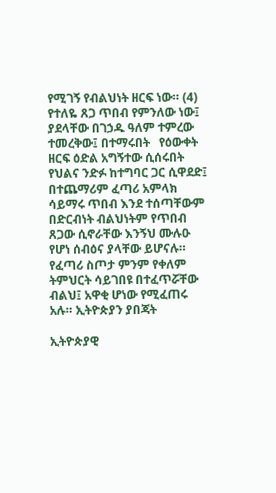የሚገኝ የብልህነት ዘርፍ ነው። (4)       የተለዬ ጸጋ ጥበብ የምንለው ነው፤ ያደላቸው በገኃዱ ዓለም ተምረው ተመረቅው፤ በተማሩበት   የዕውቀት ዘርፍ ዕድል አግኝተው ሲሰሩበት የህልና ንድፉ ከተግባር ጋር ሲዋደድ፤ በተጨማሪም ፈጣሪ አምላክ ሳይማሩ ጥበብ እንደ ተሰጣቸውም በድርብነት ብልህነትም የጥበብ ጸጋው ሲኖራቸው እንኝህ ሙሉዑ የሆነ ሰብዕና ያላቸው ይሆናሉ። የፈጣሪ ስጦታ ምንም የቀለም ትምህርት ሳይገበዩ በተፈጥሯቸው ብልህ፤ አዋቂ ሆነው የሚፈጠሩ አሉ። ኢትዮጵያን ያበጃት

ኢትዮጵያዊ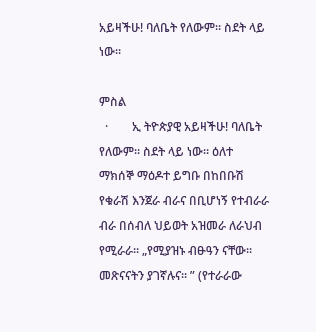አይዛችሁ! ባለቤት የለውም። ስደት ላይ ነው።

ምስል
  ·        ኢ ትዮጵያዊ አይዛችሁ! ባለቤት የለውም። ስደት ላይ ነው። ዕለተ ማክሰኞ ማዕዶተ ይግቡ በከበቡሽ የቁራሽ እንጀራ ብራና በቢሆነኝ የተብራራ ብራ በሰብለ ህይወት አዝመራ ለራህብ የሚራራ። „የሚያዝኑ ብፁዓን ናቸው፡፡ መጽናናትን ያገኛሉና፡፡ ” (የተራራው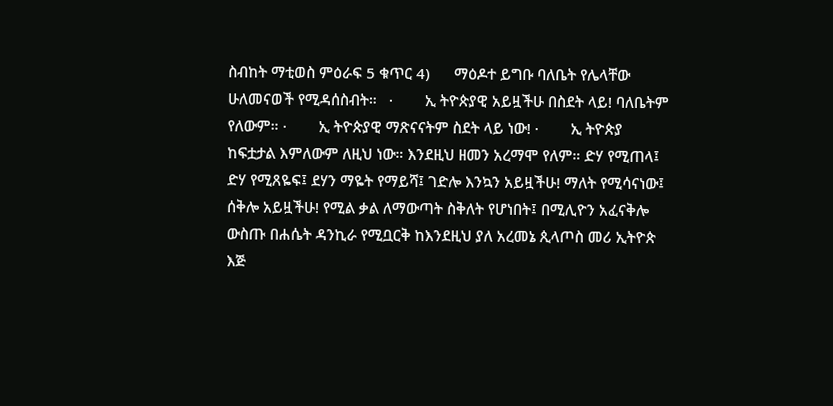ስብከት ማቲወስ ምዕራፍ 5 ቁጥር 4)      ማዕዶተ ይግቡ ባለቤት የሌላቸው ሁለመናወች የሚዳሰስብት።   ·        ኢ ትዮጵያዊ አይዟችሁ በስደት ላይ! ባለቤትም የለውም። ·        ኢ ትዮጵያዊ ማጽናናትም ስደት ላይ ነው! ·        ኢ ትዮጵያ ከፍቷታል እምለውም ለዚህ ነው። እንደዚህ ዘመን አረማሞ የለም። ድሃ የሚጠላ፤ ድሃ የሚጸዬፍ፤ ደሃን ማዬት የማይሻ፤ ገድሎ እንኳን አይዟችሁ! ማለት የሚሳናነው፤ ሰቅሎ አይዟችሁ! የሚል ቃል ለማውጣት ስቅለት የሆነበት፤ በሚሊዮን አፈናቅሎ ውስጡ በሐሴት ዳንኪራ የሚቧርቅ ከእንደዚህ ያለ አረመኔ ጲላጦስ መሪ ኢትዮጵ እጅ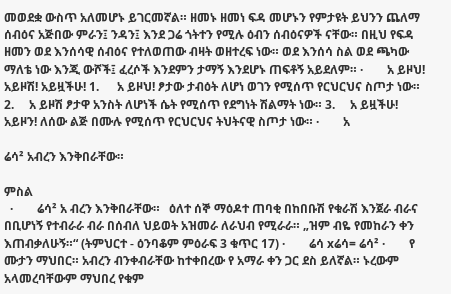መወደቋ ውስጥ አለመሆኑ ይገርመኛል። ዘመኑ ዘመነ ፍዳ መሆኑን የምታዩት ይህንን ጨለማ ሰብዕና አጅበው ምራን፤ ንዳን፤ እንደ ጋሬ ጎትተን የሚሉ ዕብን ሰብዕናዎች ናቸው። በዚህ የፍዳ ዘመን ወደ እንሰሳዊ ሰብዕና የተለወጠው ብዛት ወዘተረፍ ነው። ወደ እንሰሳ ስል ወደ ጫካው ማለቴ ነው እንጂ ውሾች፤ ፈረሶች እንደምን ታማኝ እንደሆኑ ጠፍቶኝ አይደለም። ·        አ ይዞህ! አይዞሽ! አይዟችሁ! 1.      አ ይዞህ! ፆታው ታብዕት ለሆነ ወገን የሚሰጥ የርህርህና ስጦታ ነው። 2.     አ ይዞሽ ፆታዋ አንስት ለሆነች ሴት የሚሰጥ የደግነት ሽልማት ነው። 3.     አ ይዟችሁ! አይዞን! ለሰው ልጅ በሙሉ የሚሰጥ የርህርህና ትህትናዊ ስጦታ ነው። ·        አ

ሬሳ² አብረን እንቅበራቸው።

ምስል
  ·        ሬሳ² አ ብረን እንቅበራቸው።   ዕለተ ሰኞ ማዕዶተ ጠባቂ በከበቡሽ የቁራሽ እንጀራ ብራና በቢሆነኝ የተብራራ ብራ በሰብለ ህይወት አዝመራ ለራህብ የሚራራ። „ዝም ብዬ የመከራን ቀን እጠብቃለሁኝ።“ (ትምህርተ - ዕንባቆም ምዕራፍ 3 ቁጥር 17) ·        ሬሳ xሬሳ= ሬሳ² ·        የ ሙታን ማህበር። አብረን ብንቀብራቸው ከተቀበረው የ አማራ ቀን ጋር ደስ ይለኛል። ኑረውም አላመረባቸውም ማህበረ የቁም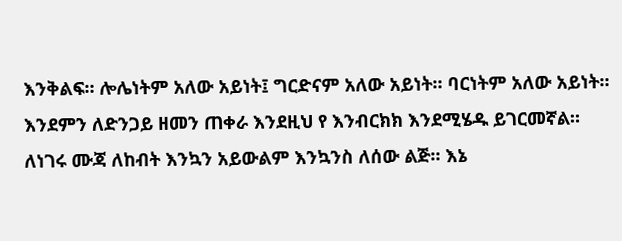እንቅልፍ። ሎሌነትም አለው አይነት፤ ግርድናም አለው አይነት። ባርነትም አለው አይነት። እንደምን ለድንጋይ ዘመን ጠቀራ እንደዚህ የ እንብርክክ እንደሚሄዱ ይገርመኛል። ለነገሩ ሙጃ ለከብት እንኳን አይውልም እንኳንስ ለሰው ልጅ። እኔ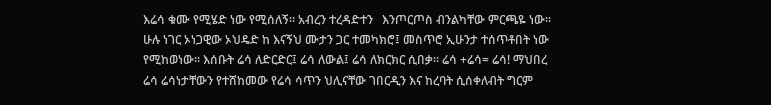እሬሳ ቁሙ የሚሄድ ነው የሚሰለኝ። አብረን ተረዳድተን   እንጦርጦስ ብንልካቸው ምርጫዬ ነው። ሁሉ ነገር ኦነጋዊው ኦህዴድ ከ እናኝህ ሙታን ጋር ተመካክሮ፤ መስጥሮ ኢሁንታ ተሰጥቶበት ነው የሚከወነው። እሰቡት ሬሳ ለድርድር፤ ሬሳ ለውል፤ ሬሳ ለክርክር ሲበቃ። ሬሳ +ሬሳ= ሬሳ! ማህበረ ሬሳ ሬሳነታቸውን የተሸከመው የሬሳ ሳጥን ህሊናቸው ገበርዲን እና ከረባት ሲሰቀለብት ግርም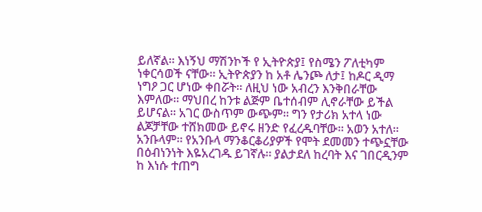ይለኛል። እነኝህ ማሽንኮች የ ኢትዮጵያ፤ የስሜን ፖለቲካም ነቀርሳወች ናቸው። ኢትዮጵያን ከ አቶ ሌንጮ ለታ፤ ከዶር ዲማ ነግዖ ጋር ሆነው ቀበሯት። ለዚህ ነው አብረን እንቅበራቸው እምለው። ማህበረ ከንቱ ልጅም ቤተሰብም ሊኖራቸው ይችል ይሆናል። አገር ውስጥም ውጭም። ግን የታሪክ አተላ ነው ልጆቻቸው ተሸክመው ይኖሩ ዘንድ የፈረዱባቸው። አወን አተለ። አንቡላም። የአንቡላ ማንቆርቆሪያዎች የሞት ደመመን ተጭኗቸው በዕብነንነት እዬአረገዱ ይገኛሉ። ያልታደለ ከረባት እና ገበርዲንም ከ እነሱ ተጠግ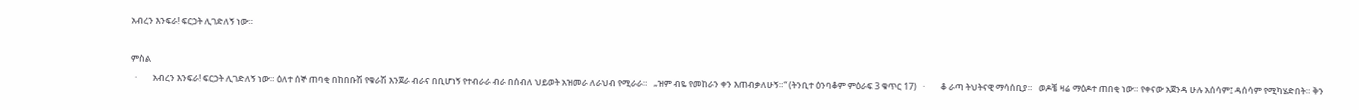አብረን እንፍራ! ፍርኃት ሊገድለኝ ነው።

ምስል
  ·        አብረን እንፍራ! ፍርኃት ሊገድለኝ ነው። ዕለተ ሰኞ ጠባቂ በከበቡሽ የቁራሽ እንጀራ ብራና በቢሆነኝ የተብራራ ብራ በሰብለ ህይወት አዝመራ ለራህብ የሚራራ።   „ዝም ብዬ የመከራን ቀን እጠብቃለሁኝ።“ (ትንቢተ ዕንባቆም ምዕራፍ 3 ቁጥር 17)   ·        ቆ ራጣ ትህትናዊ ማሳሰቢያ።   ወዶቼ ዛሬ ማዕዶተ ጠበቂ ነው። የቀናው አጀንዳ ሁሉ አሰሳም፤ ዳሰሳም የሚካሄድበት። ቅን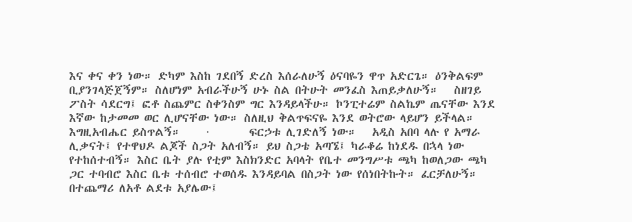እና ቀና ቀን ነው። ድካም እስከ ገደበኝ ድረስ እሰራለሁኝ ዕናባዬን ዋጥ አድርጌ። ዕንቅልፍም ቢያንገላጅጀኝም። ስለሆነም አብራችሁኝ ሁኑ ስል በትሁት መንፈስ እጠይቃለሁኝ።   ስዘገይ ፖስት ሳደርግ፤ ፎቶ ስጨምር ስቀንስም ግር እንዳይላችሁ። ኮንፒተሬም ስልኬም ጤናቸው እንደ እኛው ከታመመ ወር ሊሆናቸው ነው። ስለዚህ ቅልጥፍናዬ እንደ ወትሮው ላይሆን ይችላል። እግዚአብሔር ይስጥልኝ።     ·        ፍርኃቱ ሊገድለኝ ነው።   አዲስ አበባ ላሉ የ አማራ ሊቃናት፤ የተዋህዶ ልጆች ስጋት አለብኝ። ይህ ስጋቴ አጣኜ፤ ካራቆሬ ከነደዱ በኋላ ነው የተከሰተብኝ። እስር ቤት ያሉ የቲም እስክንድር አባላት የቤተ መንግሥቱ ጫካ ከወለጋው ጫካ ጋር ተባብሮ እስር ቤቱ ተሰብሮ ተወሰዱ እንዳይባል በስጋት ነው የሰነበትኩት። ፈርቻለሁኝ። በተጨማሪ ለአቶ ልደቱ አያሌው፤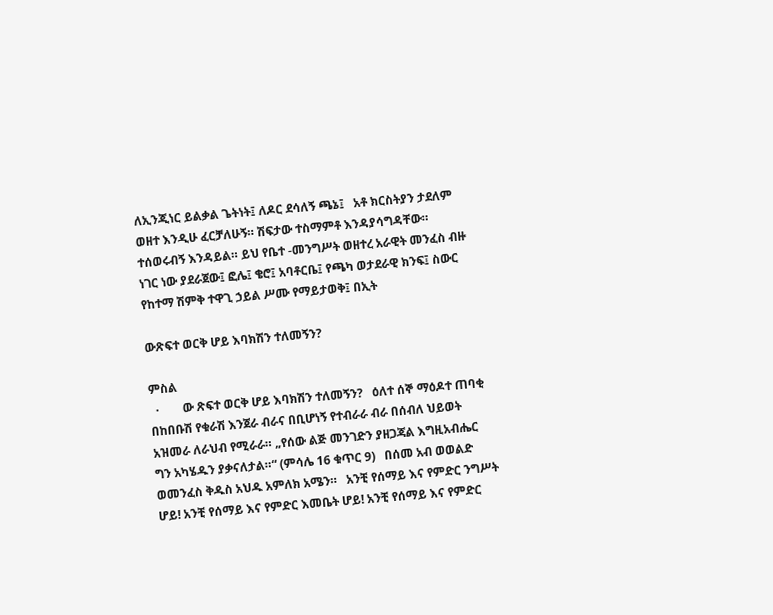ለኢንጂነር ይልቃል ጌትነት፤ ለዶር ደሳለኝ ጫኔ፤   አቶ ክርስትያን ታደለም ወዘተ እንዲሁ ፈርቻለሁኝ። ሽፍታው ተስማምቶ እንዳያሳግዳቸው። ተሰወሩብኝ እንዳይል። ይህ የቤተ -መንግሥት ወዘተረ አራዊት መንፈስ ብዙ ነገር ነው ያደራጀው፤ ፎሌ፤ ቄሮ፤ አባቶርቤ፤ የጫካ ወታደራዊ ክንፍ፤ ስውር የከተማ ሽምቅ ተዋጊ ኃይል ሥሙ የማይታወቅ፤ በኢት

ውጽፍተ ወርቅ ሆይ እባክሽን ተለመኝን?

ምስል
  ·        ው ጽፍተ ወርቅ ሆይ እባክሽን ተለመኝን?   ዕለተ ሰኞ ማዕዶተ ጠባቂ በከበቡሽ የቁራሽ እንጀራ ብራና በቢሆነኝ የተብራራ ብራ በሰብለ ህይወት አዝመራ ለራህብ የሚራራ። „የሰው ልጅ መንገድን ያዘጋጃል እግዚአብሔር ግን አካሄዱን ያቃናለታል።“ (ምሳሌ 16 ቁጥር 9)   በሰመ አብ ወወልድ ወመንፈስ ቅዱስ አህዱ አምለክ አሜን።   አንቺ የሰማይ እና የምድር ንግሥት ሆይ! አንቺ የሰማይ እና የምድር እመቤት ሆይ! አንቺ የሰማይ እና የምድር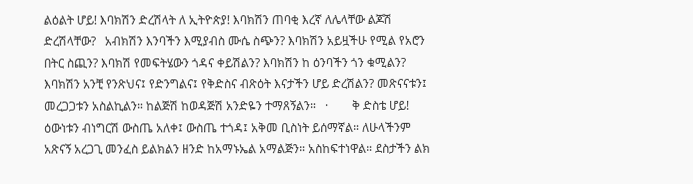ልዕልት ሆይ! እባክሽን ድረሽላት ለ ኢትዮጵያ! እባክሽን ጠባቂ እረኛ ለሌላቸው ልጆሽ ድረሽላቸው?   አብክሽን እንባችን እሚያብስ ሙሴ ስጭን? እባክሽን አይዟችሁ የሚል የአሮን በትር ስጪን? እባክሽ የመፍትሄውን ጎዳና ቀይሽልን? እባክሽን ከ ዕንባችን ጎን ቁሚልን? እባክሽን አንቺ የንጽህና፤ የድንግልና፤ የቅድስና ብጽዕት እናታችን ሆይ ድረሽልን? መጽናናቱን፤ መረጋጋቱን አስልኪልን። ከልጅሽ ከወዳጅሽ አንድዬን ተማጸኝልን።   ·        ቅ ድስቴ ሆይ! ዕውነቱን ብነግርሽ ውስጤ አለቀ፤ ውስጤ ተጎዳ፤ አቅመ ቢስነት ይሰማኛል። ለሁላችንም አጽናኝ አረጋጊ መንፈስ ይልክልን ዘንድ ከአማኑኤል አማልጅን። አስከፍተነዋል። ደስታችን ልክ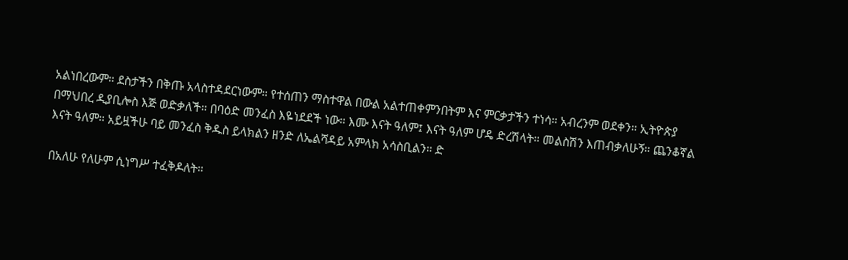አልነበረውም። ደስታችን በቅጡ አላስተዳደርነውም። የተሰጠን ማስተዋል በውል አልተጠቀምንበትም እና ምርቃታችን ተነሳ። አብረንም ወደቀን። ኢትዮጵያ በማህበረ ዲያቢሎስ እጅ ወድቃለች። በባዕድ መንፈስ እዬነደደች ነው። እሙ እናት ዓለም፤ እናት ዓለም ሆዴ ድረሽላት። መልስሽን እጠብቃለሁኝ። ጨንቆኛል እናት ዓለም። አይዟችሁ ባይ መንፈስ ቅዱስ ይላክልን ዘንድ ለኤልሻዳይ አምላክ አሳስቢልን። ድ

በአለሁ የለሁም ሲነግሥ ተፈቅዶለት።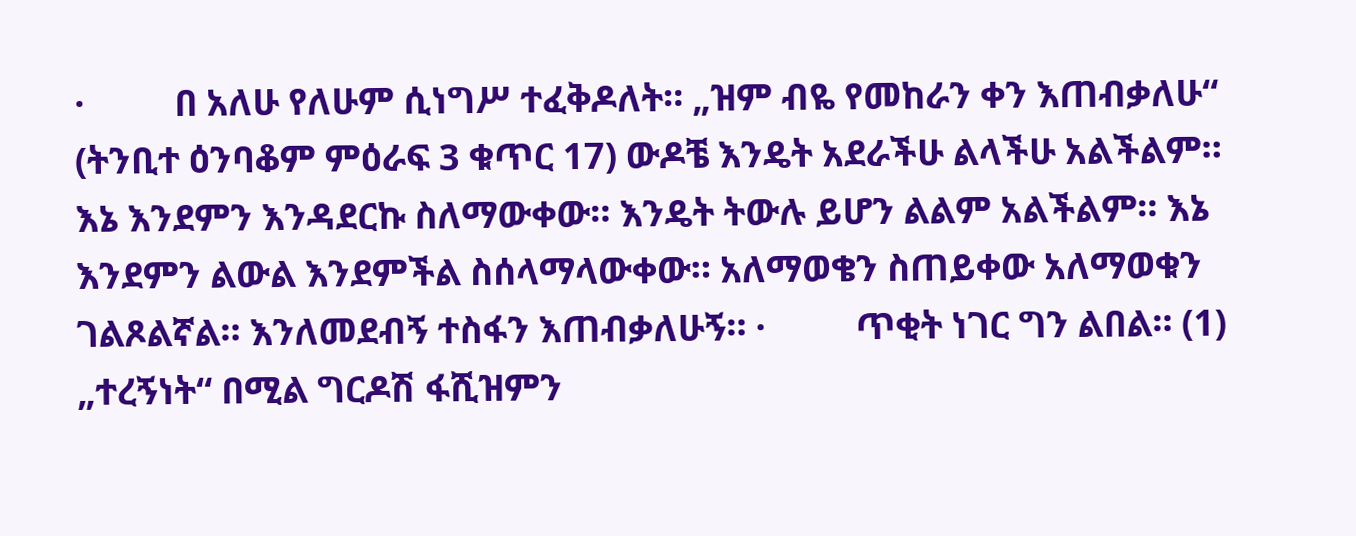·          በ አለሁ የለሁም ሲነግሥ ተፈቅዶለት። „ዝም ብዬ የመከራን ቀን እጠብቃለሁ“ (ትንቢተ ዕንባቆም ምዕራፍ 3 ቁጥር 17) ውዶቼ እንዴት አደራችሁ ልላችሁ አልችልም። እኔ እንደምን እንዳደርኩ ስለማውቀው። እንዴት ትውሉ ይሆን ልልም አልችልም። እኔ እንደምን ልውል እንደምችል ስሰላማላውቀው። አለማወቄን ስጠይቀው አለማወቁን ገልጾልኛል። እንለመደብኝ ተስፋን እጠብቃለሁኝ። ·          ጥቂት ነገር ግን ልበል። (1)     „ተረኝነት“ በሚል ግርዶሽ ፋሺዝምን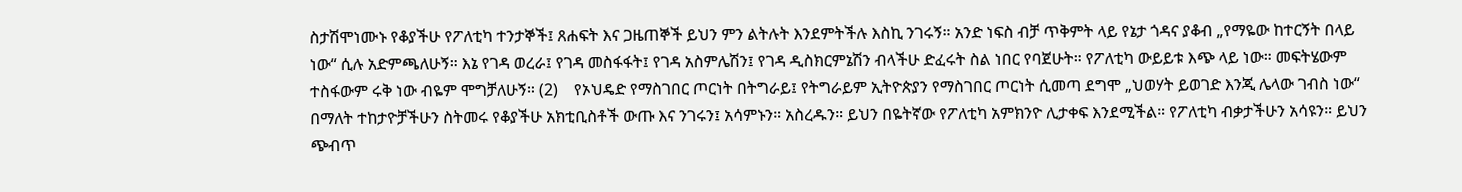ስታሽሞነሙኑ የቆያችሁ የፖለቲካ ተንታኞች፤ ጸሐፍት እና ጋዜጠኞች ይህን ምን ልትሉት እንደምትችሉ እስኪ ንገሩኝ። አንድ ነፍስ ብቻ ጥቅምት ላይ የኔታ ጎዳና ያቆብ „የማዬው ከተርኝት በላይ ነው“ ሲሉ አድምጫለሁኝ። እኔ የገዳ ወረራ፤ የገዳ መስፋፋት፤ የገዳ አስምሌሽን፤ የገዳ ዲስክርምኔሽን ብላችሁ ድፈሩት ስል ነበር የባጀሁት። የፖለቲካ ውይይቱ እጭ ላይ ነው። መፍትሄውም ተስፋውም ሩቅ ነው ብዬም ሞግቻለሁኝ። (2)    የኦህዴድ የማስገበር ጦርነት በትግራይ፤ የትግራይም ኢትዮጵያን የማስገበር ጦርነት ሲመጣ ደግሞ „ህወሃት ይወገድ እንጂ ሌላው ገብስ ነው“ በማለት ተከታዮቻችሁን ስትመሩ የቆያችሁ አክቲቢስቶች ውጡ እና ንገሩን፤ አሳምኑን። አስረዱን። ይህን በዬትኛው የፖለቲካ አምክንዮ ሊታቀፍ እንደሚችል። የፖለቲካ ብቃታችሁን አሳዩን። ይህን ጭብጥ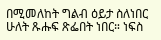በሚመለከት ግልብ ዕይታ ስለነበር ሁለት ጹሑፍ ጽፌበት ነበር። ነፍስ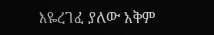እዬረገፈ ያለው አቅም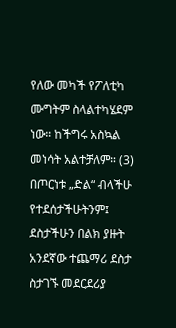የለው መካች የፖለቲካ ሙግትም ስላልተካሄደም ነው። ከችግሩ አስኳል መነሳት አልተቻለም። (3)    በጦርነቱ „ድል“ ብላችሁ የተደሰታችሁትንም፤ ደስታችሁን በልክ ያዙት አንደኛው ተጨማሪ ደስታ ስታገኙ መደርደሪያ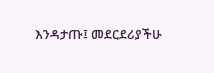እንዳታጡ፤ መደርደሪያችሁ